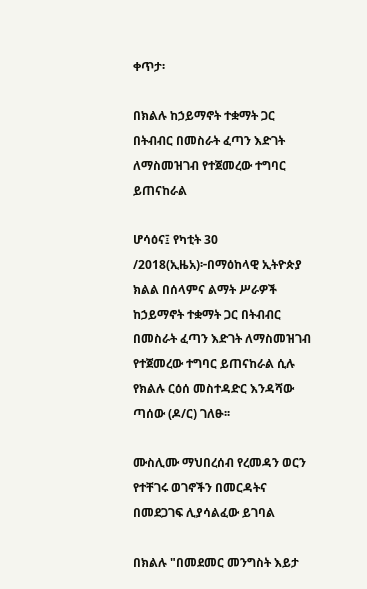ቀጥታ፡

በክልሉ ከኃይማኖት ተቋማት ጋር በትብብር በመስራት ፈጣን እድገት ለማስመዝገብ የተጀመረው ተግባር ይጠናከራል

ሆሳዕና፤ የካቲት 30 /2018(ኢዜአ)፦በማዕከላዊ ኢትዮጵያ ክልል በሰላምና ልማት ሥራዎች ከኃይማኖት ተቋማት ጋር በትብብር በመስራት ፈጣን እድገት ለማስመዝገብ የተጀመረው ተግባር ይጠናከራል ሲሉ የክልሉ ርዕሰ መስተዳድር እንዳሻው ጣሰው (ዶ/ር) ገለፁ፡፡

ሙስሊሙ ማህበረሰብ የረመዳን ወርን የተቸገሩ ወገኖችን በመርዳትና በመደጋገፍ ሊያሳልፈው ይገባል

በክልሉ "በመደመር መንግስት እይታ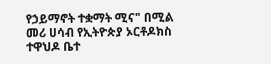የኃይማኖት ተቋማት ሚና" በሚል መሪ ሀሳብ የኢትዮጵያ ኦርቶዶክስ ተዋህዶ ቤተ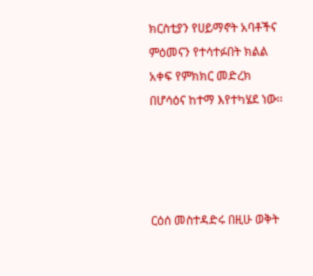ክርስቲያን የሀይማኖት አባቶችና ምዕመናን የተሳተፉበት ክልል አቀፍ የምክክር መድረክ በሆሳዕና ከተማ እየተካሄደ ነው፡፡




ርዕሰ መስተዳድሩ በዚሁ ወቅት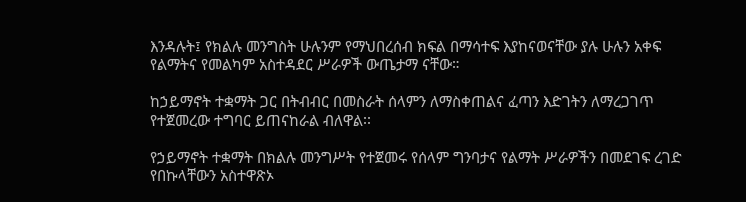እንዳሉት፤ የክልሉ መንግስት ሁሉንም የማህበረሰብ ክፍል በማሳተፍ እያከናወናቸው ያሉ ሁሉን አቀፍ የልማትና የመልካም አስተዳደር ሥራዎች ውጤታማ ናቸው።

ከኃይማኖት ተቋማት ጋር በትብብር በመስራት ሰላምን ለማስቀጠልና ፈጣን እድገትን ለማረጋገጥ የተጀመረው ተግባር ይጠናከራል ብለዋል፡፡

የኃይማኖት ተቋማት በክልሉ መንግሥት የተጀመሩ የሰላም ግንባታና የልማት ሥራዎችን በመደገፍ ረገድ የበኩላቸውን አስተዋጽኦ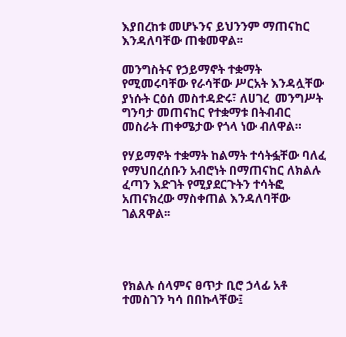እያበረከቱ መሆኑንና ይህንንም ማጠናከር እንዳለባቸው ጠቁመዋል፡፡

መንግስትና የኃይማኖት ተቋማት የሚመሩባቸው የራሳቸው ሥርአት እንዳሏቸው ያነሱት ርዕሰ መስተዳድሩ፣ ለሀገረ  መንግሥት ግንባታ መጠናከር የተቋማቱ በትብብር መስራት ጠቀሜታው የጎላ ነው ብለዋል።

የሃይማኖት ተቋማት ከልማት ተሳትፏቸው ባለፈ የማህበረሰቡን አብሮነት በማጠናከር ለክልሉ ፈጣን እድገት የሚያደርጉትን ተሳትፎ አጠናክረው ማስቀጠል እንዳለባቸው ገልጸዋል፡፡




የክልሉ ሰላምና ፀጥታ ቢሮ ኃላፊ አቶ ተመስገን ካሳ በበኩላቸው፤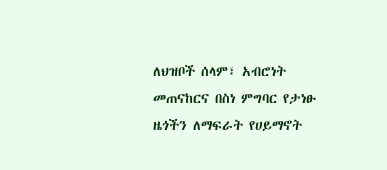ለህዝቦች ሰላም፣ አብሮነት መጠናከርና በስነ ምግባር የታነፁ ዜጎችን ለማፍራት የሀይማኖት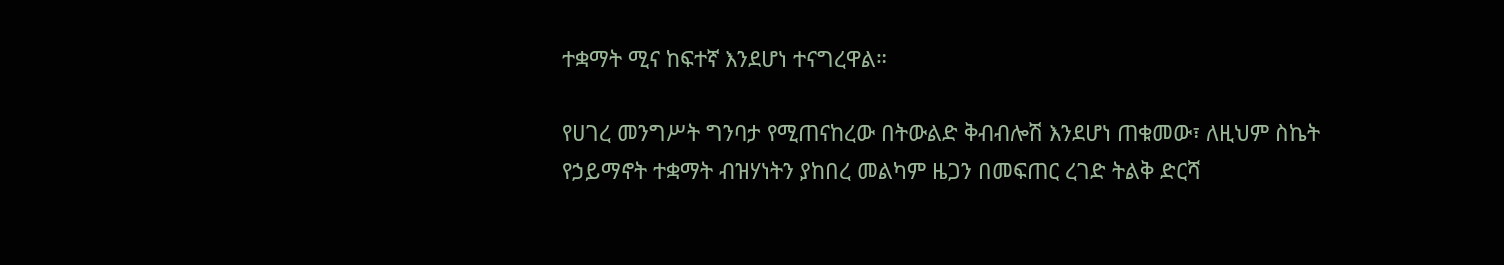ተቋማት ሚና ከፍተኛ እንደሆነ ተናግረዋል።

የሀገረ መንግሥት ግንባታ የሚጠናከረው በትውልድ ቅብብሎሽ እንደሆነ ጠቁመው፣ ለዚህም ስኬት የኃይማኖት ተቋማት ብዝሃነትን ያከበረ መልካም ዜጋን በመፍጠር ረገድ ትልቅ ድርሻ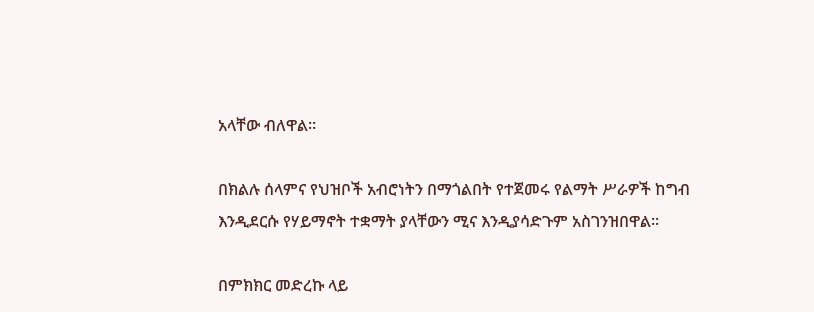አላቸው ብለዋል።

በክልሉ ሰላምና የህዝቦች አብሮነትን በማጎልበት የተጀመሩ የልማት ሥራዎች ከግብ እንዲደርሱ የሃይማኖት ተቋማት ያላቸውን ሚና እንዲያሳድጉም አስገንዝበዋል፡፡

በምክክር መድረኩ ላይ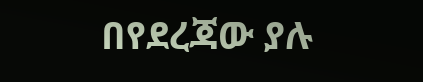በየደረጃው ያሉ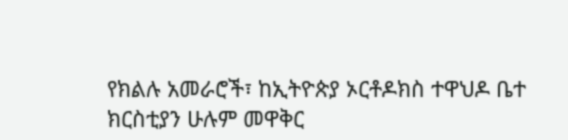የክልሉ አመራሮች፣ ከኢትዮጵያ ኦርቶዶክስ ተዋህዶ ቤተ ክርስቲያን ሁሉም መዋቅር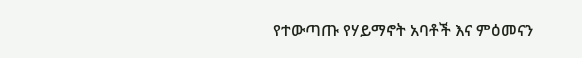የተውጣጡ የሃይማኖት አባቶች እና ምዕመናን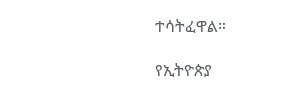ተሳትፈዋል።

የኢትዮጵያ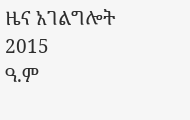ዜና አገልግሎት
2015
ዓ.ም